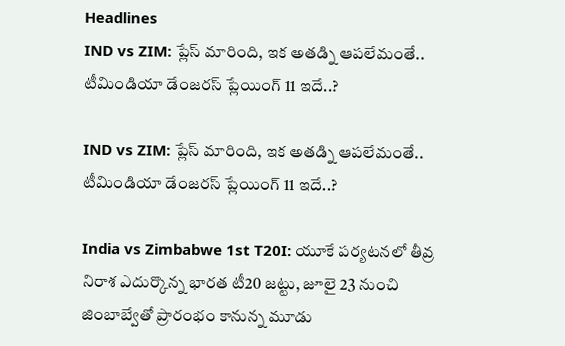Headlines
IND vs ZIM: ప్లేస్ మారింది, ఇక అతడ్ని ఆపలేమంతే.. టీమిండియా డేంజరస్ ప్లేయింగ్ 11 ఇదే..?

IND vs ZIM: ప్లేస్ మారింది, ఇక అతడ్ని ఆపలేమంతే.. టీమిండియా డేంజరస్ ప్లేయింగ్ 11 ఇదే..?

India vs Zimbabwe 1st T20I: యూకే పర్యటనలో తీవ్ర నిరాశ ఎదుర్కొన్న భారత టీ20 జట్టు, జూలై 23 నుంచి జింబాబ్వేతో ప్రారంభం కానున్న మూడు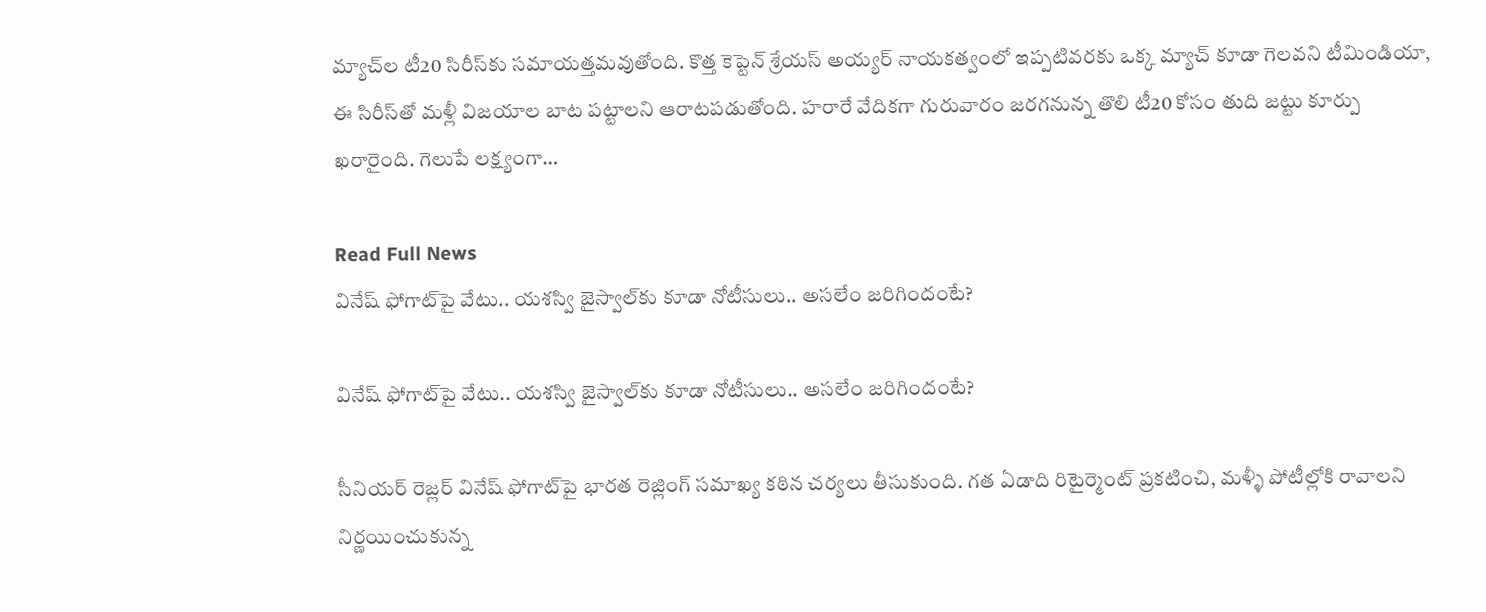మ్యాచ్‌ల టీ20 సిరీస్‌కు సమాయత్తమవుతోంది. కొత్త కెప్టెన్ శ్రేయస్ అయ్యర్ నాయకత్వంలో ఇప్పటివరకు ఒక్క మ్యాచ్ కూడా గెలవని టీమిండియా, ఈ సిరీస్‌తో మళ్లీ విజయాల బాట పట్టాలని ఆరాటపడుతోంది. హరారే వేదికగా గురువారం జరగనున్న తొలి టీ20 కోసం తుది జట్టు కూర్పు ఖరారైంది. గెలుపే లక్ష్యంగా…

Read Full News
వినేష్ ఫోగాట్‌పై వేటు.. యశస్వి జైస్వాల్‌కు కూడా నోటీసులు.. అసలేం జరిగిందంటే?

వినేష్ ఫోగాట్‌పై వేటు.. యశస్వి జైస్వాల్‌కు కూడా నోటీసులు.. అసలేం జరిగిందంటే?

సీనియర్ రెజ్లర్ వినేష్ ఫోగాట్‌పై భారత రెజ్లింగ్ సమాఖ్య కఠిన చర్యలు తీసుకుంది. గత ఏడాది రిటైర్మెంట్ ప్రకటించి, మళ్ళీ పోటీల్లోకి రావాలని నిర్ణయించుకున్న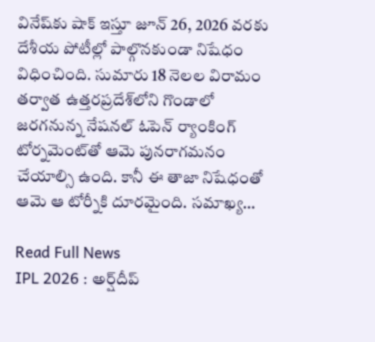వినేష్‌కు షాక్ ఇస్తూ జూన్ 26, 2026 వరకు దేశీయ పోటీల్లో పాల్గొనకుండా నిషేధం విధించింది. సుమారు 18 నెలల విరామం తర్వాత ఉత్తరప్రదేశ్‌లోని గొండాలో జరగనున్న నేషనల్ ఓపెన్ ర్యాంకింగ్ టోర్నమెంట్‌తో ఆమె పునరాగమనం చేయాల్సి ఉంది. కానీ ఈ తాజా నిషేధంతో ఆమె ఆ టోర్నీకి దూరమైంది. సమాఖ్య…

Read Full News
IPL 2026 : అర్ష్‌దీప్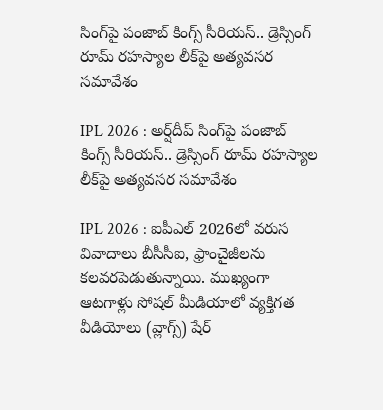సింగ్‌పై పంజాబ్ కింగ్స్ సీరియస్.. డ్రెస్సింగ్ రూమ్ రహస్యాల లీక్‌పై అత్యవసర సమావేశం

IPL 2026 : అర్ష్‌దీప్ సింగ్‌పై పంజాబ్ కింగ్స్ సీరియస్.. డ్రెస్సింగ్ రూమ్ రహస్యాల లీక్‌పై అత్యవసర సమావేశం

IPL 2026 : ఐపీఎల్ 2026లో వరుస వివాదాలు బీసీసీఐ, ఫ్రాంచైజీలను కలవరపెడుతున్నాయి. ముఖ్యంగా ఆటగాళ్లు సోషల్ మీడియాలో వ్యక్తిగత వీడియోలు (వ్లాగ్స్) షేర్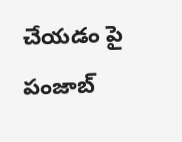చేయడం పై పంజాబ్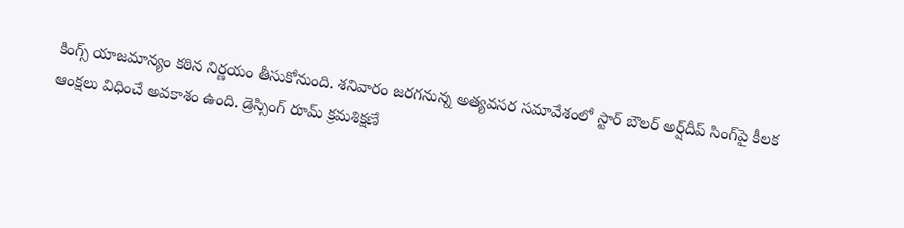కింగ్స్ యాజమాన్యం కఠిన నిర్ణయం తీసుకోనుంది. శనివారం జరగనున్న అత్యవసర సమావేశంలో స్టార్ బౌలర్ అర్ష్‌దీప్ సింగ్‌పై కీలక ఆంక్షలు విధించే అవకాశం ఉంది. డ్రెస్సింగ్ రూమ్ క్రమశిక్షణే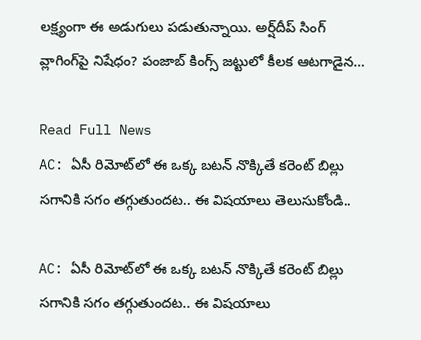లక్ష్యంగా ఈ అడుగులు పడుతున్నాయి. అర్ష్‌దీప్ సింగ్ వ్లాగింగ్‌పై నిషేధం? పంజాబ్ కింగ్స్ జట్టులో కీలక ఆటగాడైన…

Read Full News
AC: ఏసీ రిమోట్‌లో ఈ ఒక్క బటన్ నొక్కితే కరెంట్ బిల్లు సగానికి సగం తగ్గుతుందట.. ఈ విషయాలు తెలుసుకోండి..

AC: ఏసీ రిమోట్‌లో ఈ ఒక్క బటన్ నొక్కితే కరెంట్ బిల్లు సగానికి సగం తగ్గుతుందట.. ఈ విషయాలు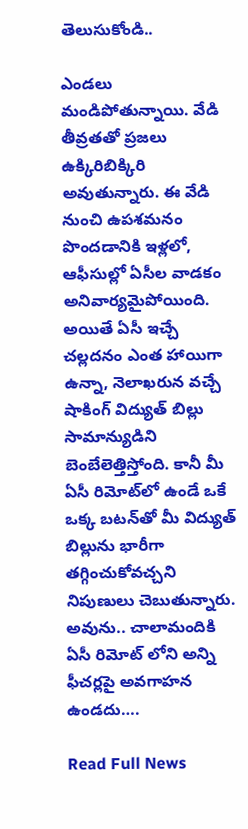తెలుసుకోండి..

ఎండలు మండిపోతున్నాయి. వేడి తీవ్రతతో ప్రజలు ఉక్కిరిబిక్కిరి అవుతున్నారు. ఈ వేడి నుంచి ఉపశమనం పొందడానికి ఇళ్లలో, ఆఫీసుల్లో ఏసీల వాడకం అనివార్యమైపోయింది. అయితే ఏసీ ఇచ్చే చల్లదనం ఎంత హాయిగా ఉన్నా, నెలాఖరున వచ్చే షాకింగ్ విద్యుత్ బిల్లు సామాన్యుడిని బెంబేలెత్తిస్తోంది. కానీ మీ ఏసీ రిమోట్‌లో ఉండే ఒకే ఒక్క బటన్‌తో మీ విద్యుత్ బిల్లును భారీగా తగ్గించుకోవచ్చని నిపుణులు చెబుతున్నారు. అవును.. చాలామందికి ఏసీ రిమోట్ లోని అన్ని ఫీచర్లపై అవగాహన ఉండదు….

Read Full News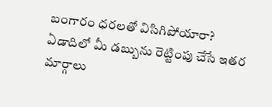బంగారం ధరలతో విసిగిపోయారా? ఏడాదిలో మీ డబ్బును రెట్టింపు చేసే ఇతర మార్గాలు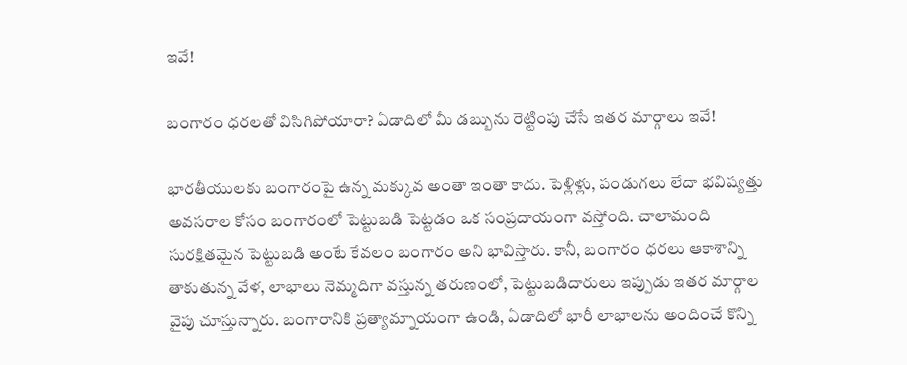ఇవే!

బంగారం ధరలతో విసిగిపోయారా? ఏడాదిలో మీ డబ్బును రెట్టింపు చేసే ఇతర మార్గాలు ఇవే!

భారతీయులకు బంగారంపై ఉన్న మక్కువ అంతా ఇంతా కాదు. పెళ్లిళ్లు, పండుగలు లేదా భవిష్యత్తు అవసరాల కోసం బంగారంలో పెట్టుబడి పెట్టడం ఒక సంప్రదాయంగా వస్తోంది. చాలామంది సురక్షితమైన పెట్టుబడి అంటే కేవలం బంగారం అని భావిస్తారు. కానీ, బంగారం ధరలు ఆకాశాన్ని తాకుతున్న వేళ, లాభాలు నెమ్మదిగా వస్తున్న తరుణంలో, పెట్టుబడిదారులు ఇప్పుడు ఇతర మార్గాల వైపు చూస్తున్నారు. బంగారానికి ప్రత్యామ్నాయంగా ఉండి, ఏడాదిలో భారీ లాభాలను అందించే కొన్ని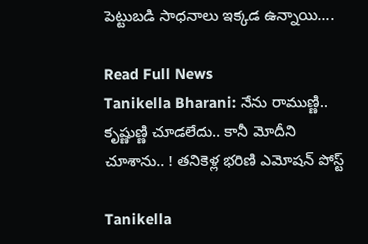పెట్టుబడి సాధనాలు ఇక్కడ ఉన్నాయి….

Read Full News
Tanikella Bharani: నేను రాముణ్ణి.. కృష్ణుణ్ణి చూడలేదు.. కానీ మోదీని చూశాను.. ! తనికెళ్ల భరిణి ఎమోషన్ పోస్ట్

Tanikella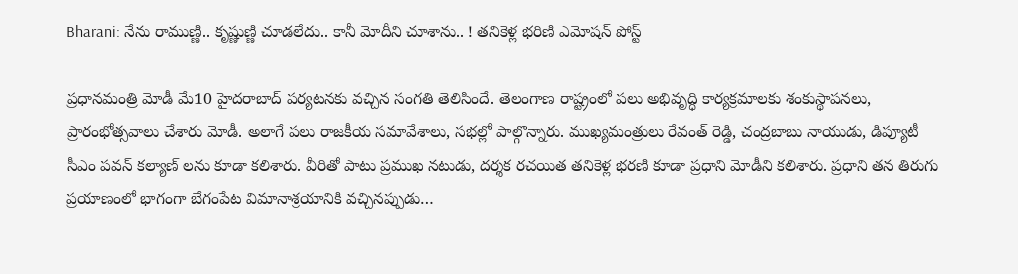Bharani: నేను రాముణ్ణి.. కృష్ణుణ్ణి చూడలేదు.. కానీ మోదీని చూశాను.. ! తనికెళ్ల భరిణి ఎమోషన్ పోస్ట్

ప్రధానమంత్రి మోడీ మే10 హైదరాబాద్ పర్యటనకు వచ్చిన సంగతి తెలిసిందే. తెలంగాణ రాష్ట్రంలో పలు అభివృద్ధి కార్యక్రమాలకు శంకుస్థాపనలు, ప్రారంభోత్సవాలు చేశారు మోడీ. అలాగే పలు రాజకీయ సమావేశాలు, సభల్లో పాల్గొన్నారు. ముఖ్యమంత్రులు రేవంత్ రెడ్డి, చంద్రబాబు నాయుడు, డిప్యూటీ సీఎం పవన్ కల్యాణ్ లను కూడా కలిశారు. వీరితో పాటు ప్రముఖ నటుడు, దర్శక రచయిత తనికెళ్ల భరణి కూడా ప్రధాని మోడీని కలిశారు. ప్రధాని తన తిరుగు ప్రయాణంలో భాగంగా బేగంపేట విమానాశ్రయానికి వచ్చినప్పుడు…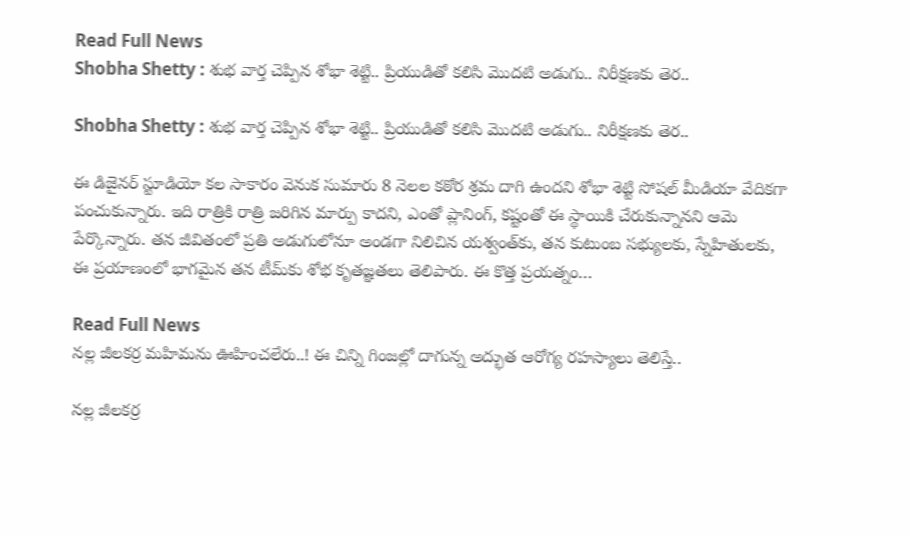Read Full News
Shobha Shetty : శుభ వార్త చెప్పిన శోభా శెట్టి.. ప్రియుడితో కలిసి మొదటి అడుగు.. నిరీక్షణకు తెర..

Shobha Shetty : శుభ వార్త చెప్పిన శోభా శెట్టి.. ప్రియుడితో కలిసి మొదటి అడుగు.. నిరీక్షణకు తెర..

ఈ డిజైనర్ స్టూడియో కల సాకారం వెనుక సుమారు 8 నెలల కఠోర శ్రమ దాగి ఉందని శోభా శెట్టి సోషల్ మీడియా వేదికగా పంచుకున్నారు. ఇది రాత్రికి రాత్రి జరిగిన మార్పు కాదని, ఎంతో ప్లానింగ్, కష్టంతో ఈ స్థాయికి చేరుకున్నానని ఆమె పేర్కొన్నారు. తన జీవితంలో ప్రతి అడుగులోనూ అండగా నిలిచిన యశ్వంత్‌కు, తన కుటుంబ సభ్యులకు, స్నేహితులకు, ఈ ప్రయాణంలో భాగమైన తన టీమ్‌కు శోభ కృతజ్ఞతలు తెలిపారు. ఈ కొత్త ప్రయత్నం…

Read Full News
నల్ల జీలకర్ర మహిమను ఊహించలేరు..! ఈ చిన్ని గింజల్లో దాగున్న అద్భుత ఆరోగ్య రహస్యాలు తెలిస్తే..

నల్ల జీలకర్ర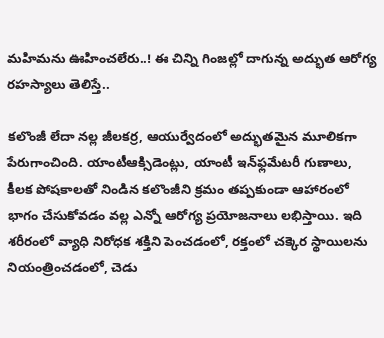మహిమను ఊహించలేరు..! ఈ చిన్ని గింజల్లో దాగున్న అద్భుత ఆరోగ్య రహస్యాలు తెలిస్తే..

కలొంజీ లేదా నల్ల జీలకర్ర, ఆయుర్వేదంలో అద్భుతమైన మూలికగా పేరుగాంచింది. యాంటీఆక్సిడెంట్లు, యాంటీ ఇన్‌ఫ్లమేటరీ గుణాలు, కీలక పోషకాలతో నిండిన కలొంజీని క్రమం తప్పకుండా ఆహారంలో భాగం చేసుకోవడం వల్ల ఎన్నో ఆరోగ్య ప్రయోజనాలు లభిస్తాయి. ఇది శరీరంలో వ్యాధి నిరోధక శక్తిని పెంచడంలో, రక్తంలో చక్కెర స్థాయిలను నియంత్రించడంలో, చెడు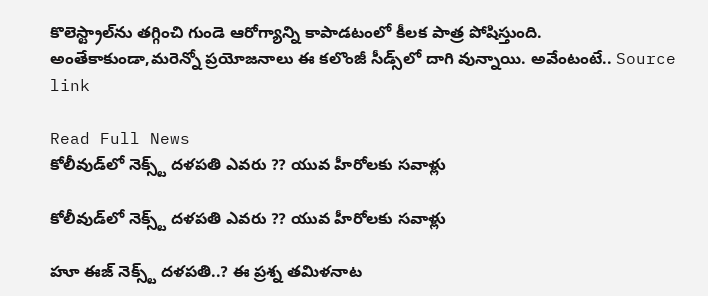కొలెస్ట్రాల్‌ను తగ్గించి గుండె ఆరోగ్యాన్ని కాపాడటంలో కీలక పాత్ర పోషిస్తుంది. అంతేకాకుండా,మరెన్నో ప్రయోజనాలు ఈ కలొంజీ సీడ్స్‌లో దాగి వున్నాయి. అవేంటంటే.. Source link

Read Full News
కోలీవుడ్‌లో నెక్స్ట్ దళపతి ఎవరు ?? యువ హీరోలకు సవాళ్లు

కోలీవుడ్‌లో నెక్స్ట్ దళపతి ఎవరు ?? యువ హీరోలకు సవాళ్లు

హూ ఈజ్‌ నెక్స్ట్ దళపతి..? ఈ ప్రశ్న తమిళనాట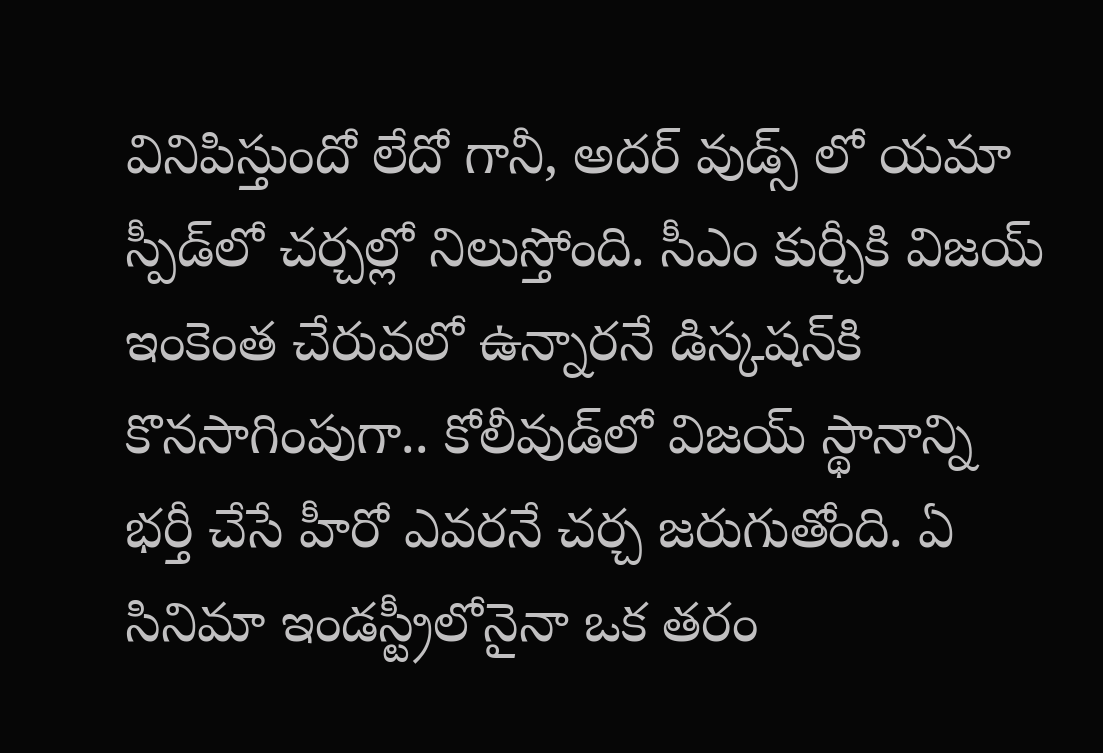వినిపిస్తుందో లేదో గానీ, అదర్‌ వుడ్స్ లో యమా స్పీడ్‌లో చర్చల్లో నిలుస్తోంది. సీఎం కుర్చీకి విజయ్‌ ఇంకెంత చేరువలో ఉన్నారనే డిస్కషన్‌కి కొనసాగింపుగా.. కోలీవుడ్‌లో విజయ్‌ స్థానాన్ని భర్తీ చేసే హీరో ఎవరనే చర్చ జరుగుతోంది. ఏ సినిమా ఇండస్ట్రీలోనైనా ఒక తరం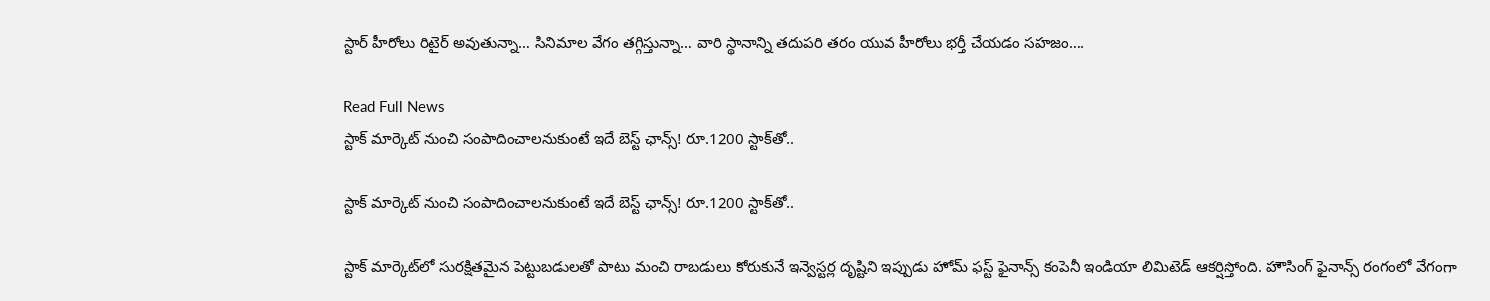స్టార్ హీరోలు రిటైర్ అవుతున్నా… సినిమాల వేగం తగ్గిస్తున్నా… వారి స్థానాన్ని తదుపరి తరం యువ హీరోలు భర్తీ చేయడం సహజం….

Read Full News
స్టాక్‌ మార్కెట్‌ నుంచి సంపాదించాలనుకుంటే ఇదే బెస్ట్‌ ఛాన్స్‌! రూ.1200 స్టాక్‌తో..

స్టాక్‌ మార్కెట్‌ నుంచి సంపాదించాలనుకుంటే ఇదే బెస్ట్‌ ఛాన్స్‌! రూ.1200 స్టాక్‌తో..

స్టాక్ మార్కెట్‌లో సురక్షితమైన పెట్టుబడులతో పాటు మంచి రాబడులు కోరుకునే ఇన్వెస్టర్ల దృష్టిని ఇప్పుడు హోమ్ ఫస్ట్ ఫైనాన్స్‌ కంపెనీ ఇండియా లిమిటెడ్‌ ఆకర్షిస్తోంది. హౌసింగ్ ఫైనాన్స్ రంగంలో వేగంగా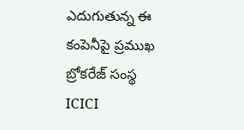ఎదుగుతున్న ఈ కంపెనీపై ప్రముఖ బ్రోకరేజ్ సంస్థ ICICI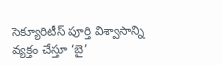సెక్యూరిటీస్‌ పూర్తి విశ్వాసాన్ని వ్యక్తం చేస్తూ ‘బై’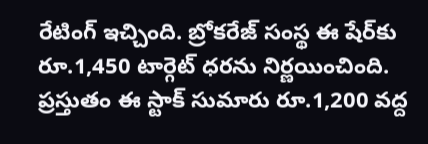రేటింగ్ ఇచ్చింది. బ్రోకరేజ్ సంస్థ ఈ షేర్‌కు రూ.1,450 టార్గెట్ ధరను నిర్ణయించింది. ప్రస్తుతం ఈ స్టాక్ సుమారు రూ.1,200 వద్ద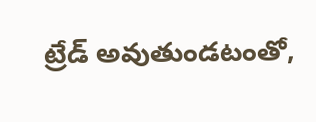ట్రేడ్ అవుతుండటంతో,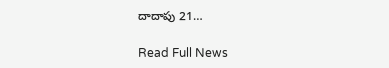దాదాపు 21…

Read Full News